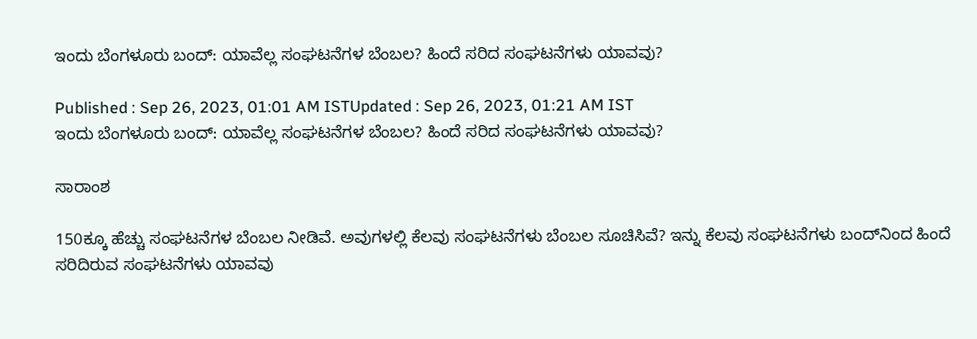ಇಂದು ಬೆಂಗಳೂರು ಬಂದ್: ಯಾವೆಲ್ಲ ಸಂಘಟನೆಗಳ ಬೆಂಬಲ? ಹಿಂದೆ ಸರಿದ ಸಂಘಟನೆಗಳು ಯಾವವು?

Published : Sep 26, 2023, 01:01 AM ISTUpdated : Sep 26, 2023, 01:21 AM IST
ಇಂದು ಬೆಂಗಳೂರು ಬಂದ್: ಯಾವೆಲ್ಲ ಸಂಘಟನೆಗಳ ಬೆಂಬಲ? ಹಿಂದೆ ಸರಿದ ಸಂಘಟನೆಗಳು ಯಾವವು?

ಸಾರಾಂಶ

150ಕ್ಕೂ ಹೆಚ್ಚು ಸಂಘಟನೆಗಳ ಬೆಂಬಲ ನೀಡಿವೆ. ಅವುಗಳಲ್ಲಿ ಕೆಲವು ಸಂಘಟನೆಗಳು ಬೆಂಬಲ ಸೂಚಿಸಿವೆ? ಇನ್ನು ಕೆಲವು ಸಂಘಟನೆಗಳು ಬಂದ್‌ನಿಂದ ಹಿಂದೆ ಸರಿದಿರುವ ಸಂಘಟನೆಗಳು ಯಾವವು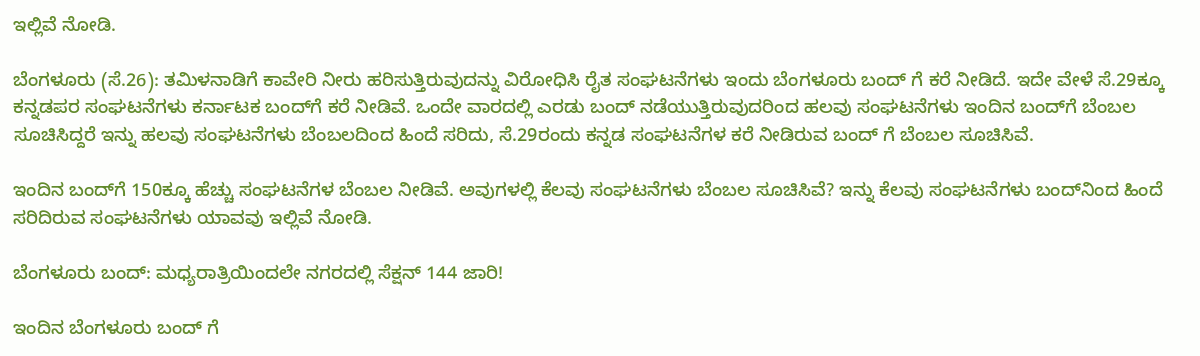ಇಲ್ಲಿವೆ ನೋಡಿ.

ಬೆಂಗಳೂರು (ಸೆ.26): ತಮಿಳನಾಡಿಗೆ ಕಾವೇರಿ ನೀರು ಹರಿಸುತ್ತಿರುವುದನ್ನು ವಿರೋಧಿಸಿ ರೈತ ಸಂಘಟನೆಗಳು ಇಂದು ಬೆಂಗಳೂರು ಬಂದ್ ಗೆ ಕರೆ ನೀಡಿದೆ. ಇದೇ ವೇಳೆ ಸೆ.29ಕ್ಕೂ ಕನ್ನಡಪರ ಸಂಘಟನೆಗಳು ಕರ್ನಾಟಕ ಬಂದ್‌ಗೆ ಕರೆ ನೀಡಿವೆ. ಒಂದೇ ವಾರದಲ್ಲಿ ಎರಡು ಬಂದ್ ನಡೆಯುತ್ತಿರುವುದರಿಂದ ಹಲವು ಸಂಘಟನೆಗಳು ಇಂದಿನ ಬಂದ್‌ಗೆ ಬೆಂಬಲ ಸೂಚಿಸಿದ್ದರೆ ಇನ್ನು ಹಲವು ಸಂಘಟನೆಗಳು ಬೆಂಬಲದಿಂದ ಹಿಂದೆ ಸರಿದು, ಸೆ.29ರಂದು ಕನ್ನಡ ಸಂಘಟನೆಗಳ ಕರೆ ನೀಡಿರುವ ಬಂದ್ ಗೆ ಬೆಂಬಲ ಸೂಚಿಸಿವೆ.

ಇಂದಿನ ಬಂದ್‌ಗೆ 150ಕ್ಕೂ ಹೆಚ್ಚು ಸಂಘಟನೆಗಳ ಬೆಂಬಲ ನೀಡಿವೆ. ಅವುಗಳಲ್ಲಿ ಕೆಲವು ಸಂಘಟನೆಗಳು ಬೆಂಬಲ ಸೂಚಿಸಿವೆ? ಇನ್ನು ಕೆಲವು ಸಂಘಟನೆಗಳು ಬಂದ್‌ನಿಂದ ಹಿಂದೆ ಸರಿದಿರುವ ಸಂಘಟನೆಗಳು ಯಾವವು ಇಲ್ಲಿವೆ ನೋಡಿ.

ಬೆಂಗಳೂರು ಬಂದ್: ಮಧ್ಯರಾತ್ರಿಯಿಂದಲೇ ನಗರದಲ್ಲಿ ಸೆಕ್ಷನ್ 144 ಜಾರಿ!

ಇಂದಿನ ಬೆಂಗಳೂರು ಬಂದ್ ಗೆ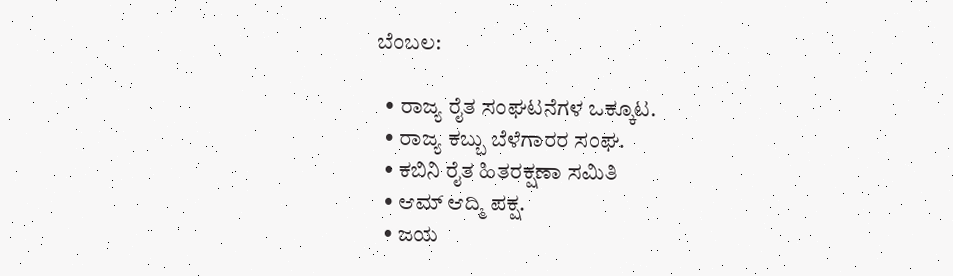ಬೆಂಬಲ:

  • ರಾಜ್ಯ ರೈತ ಸಂಘಟನೆಗಳ ಒಕ್ಕೂಟ.
  • ರಾಜ್ಯ ಕಬ್ಬು ಬೆಳೆಗಾರರ ಸಂಘ.
  • ಕಬಿನಿ ರೈತ ಹಿತರಕ್ಷಣಾ ಸಮಿತಿ
  • ಆಮ್ ಆದ್ಮಿ ಪಕ್ಷ.
  • ಜಯ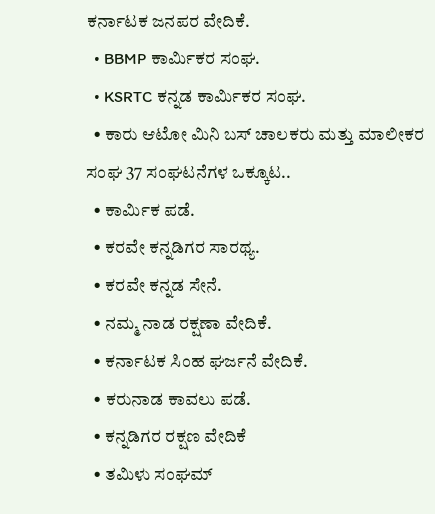ಕರ್ನಾಟಕ ಜನಪರ ವೇದಿಕೆ.
  • BBMP ಕಾರ್ಮಿಕರ ಸಂಘ.
  • KSRTC ಕನ್ನಡ ಕಾರ್ಮಿಕರ ಸಂಘ.
  • ಕಾರು ಆಟೋ ಮಿನಿ ಬಸ್ ಚಾಲಕರು ಮತ್ತು ಮಾಲೀಕರ ಸಂಘ 37 ಸಂಘಟನೆಗಳ ಒಕ್ಕೂಟ..
  • ಕಾರ್ಮಿಕ ಪಡೆ.
  • ಕರವೇ ಕನ್ನಡಿಗರ ಸಾರಥ್ಯ.
  • ಕರವೇ ಕನ್ನಡ ಸೇನೆ.
  • ನಮ್ಮ ನಾಡ ರಕ್ಷಣಾ ವೇದಿಕೆ.
  • ಕರ್ನಾಟಕ ಸಿಂಹ ಘರ್ಜನೆ ವೇದಿಕೆ.
  • ಕರುನಾಡ ಕಾವಲು ಪಡೆ.
  • ಕನ್ನಡಿಗರ ರಕ್ಷಣ ವೇದಿಕೆ
  • ತಮಿಳು ಸಂಘಮ್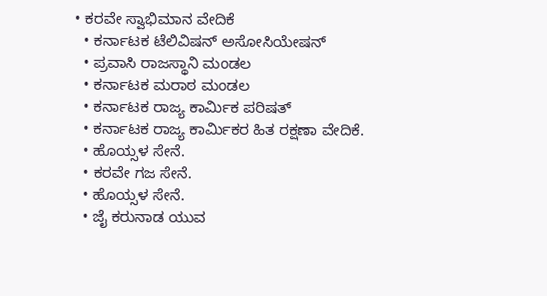• ಕರವೇ ಸ್ವಾಭಿಮಾನ ವೇದಿಕೆ
  • ಕರ್ನಾಟಕ ಟೆಲಿವಿಷನ್ ಅಸೋಸಿಯೇಷನ್
  • ಪ್ರವಾಸಿ ರಾಜಸ್ಥಾನಿ ಮಂಡಲ
  • ಕರ್ನಾಟಕ ಮರಾಠ ಮಂಡಲ
  • ಕರ್ನಾಟಕ ರಾಜ್ಯ ಕಾರ್ಮಿಕ ಪರಿಷತ್
  • ಕರ್ನಾಟಕ ರಾಜ್ಯ ಕಾರ್ಮಿಕರ ಹಿತ ರಕ್ಷಣಾ ವೇದಿಕೆ.
  • ಹೊಯ್ಸಳ ಸೇನೆ.
  • ಕರವೇ ಗಜ ಸೇನೆ.
  • ಹೊಯ್ಸಳ ಸೇನೆ.
  • ಜೈ ಕರುನಾಡ ಯುವ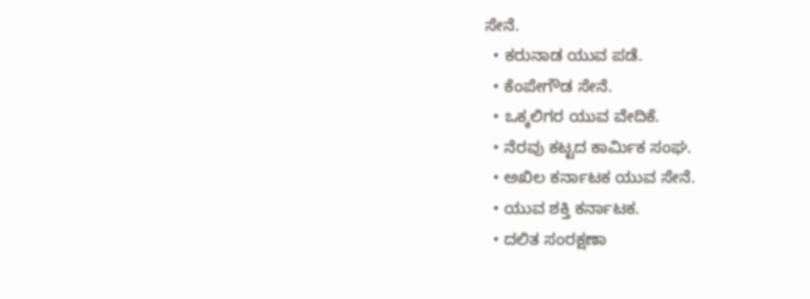ಸೇನೆ.
  • ಕರುನಾಡ ಯುವ ಪಡೆ.
  • ಕೆಂಪೇಗೌಡ ಸೇನೆ.
  • ಒಕ್ಕಲಿಗರ ಯುವ ವೇದಿಕೆ.
  • ನೆರವು ಕಟ್ಟದ ಕಾರ್ಮಿಕ ಸಂಘ.
  • ಅಖಿಲ ಕರ್ನಾಟಕ ಯುವ ಸೇನೆ.
  • ಯುವ ಶಕ್ತಿ ಕರ್ನಾಟಕ.
  • ದಲಿತ ಸಂರಕ್ಷಣಾ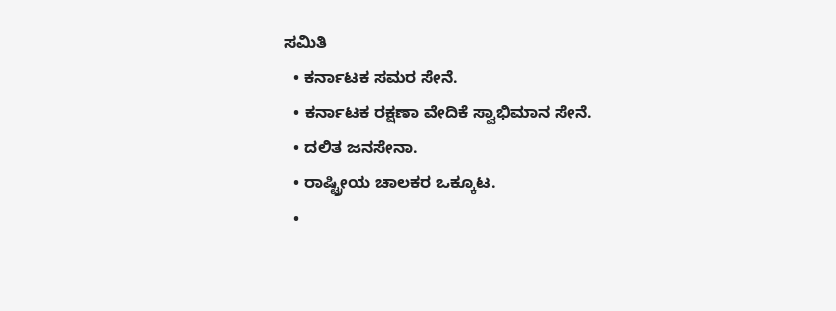ಸಮಿತಿ
  • ಕರ್ನಾಟಕ ಸಮರ ಸೇನೆ.
  • ಕರ್ನಾಟಕ ರಕ್ಷಣಾ ವೇದಿಕೆ ಸ್ವಾಭಿಮಾನ ಸೇನೆ.
  • ದಲಿತ ಜನಸೇನಾ.
  • ರಾಷ್ಟ್ರೀಯ ಚಾಲಕರ ಒಕ್ಕೂಟ.
  •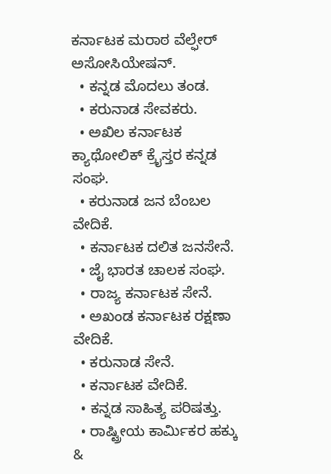ಕರ್ನಾಟಕ ಮರಾಠ ವೆಲ್ಫೇರ್ ಅಸೋಸಿಯೇಷನ್.
  • ಕನ್ನಡ ಮೊದಲು ತಂಡ.
  • ಕರುನಾಡ ಸೇವಕರು.
  • ಅಖಿಲ ಕರ್ನಾಟಕ ಕ್ಯಾಥೋಲಿಕ್ ಕ್ರೈಸ್ತರ ಕನ್ನಡ ಸಂಘ.
  • ಕರುನಾಡ ಜನ ಬೆಂಬಲ ವೇದಿಕೆ.
  • ಕರ್ನಾಟಕ ದಲಿತ ಜನಸೇನೆ.
  • ಜೈ ಭಾರತ ಚಾಲಕ ಸಂಘ.
  • ರಾಜ್ಯ ಕರ್ನಾಟಕ ಸೇನೆ.
  • ಅಖಂಡ ಕರ್ನಾಟಕ ರಕ್ಷಣಾ ವೇದಿಕೆ.
  • ಕರುನಾಡ ಸೇನೆ.
  • ಕರ್ನಾಟಕ ವೇದಿಕೆ.
  • ಕನ್ನಡ ಸಾಹಿತ್ಯ ಪರಿಷತ್ತು.
  • ರಾಷ್ಟ್ರೀಯ ಕಾರ್ಮಿಕರ ಹಕ್ಕು &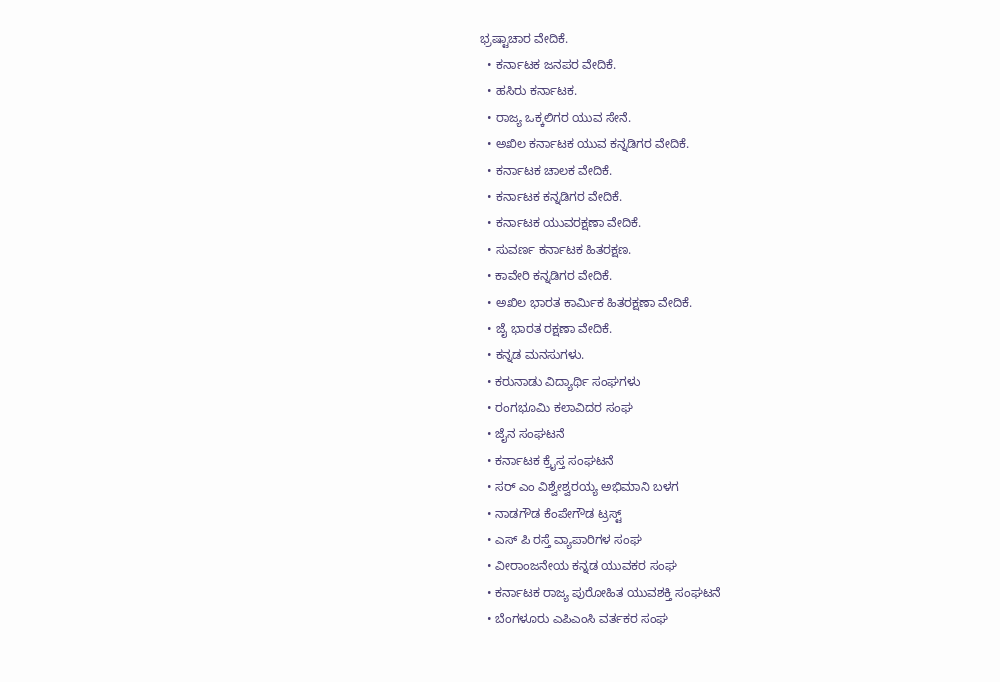ಭ್ರಷ್ಟಾಚಾರ ವೇದಿಕೆ.
  • ಕರ್ನಾಟಕ ಜನಪರ ವೇದಿಕೆ.
  • ಹಸಿರು ಕರ್ನಾಟಕ.
  • ರಾಜ್ಯ ಒಕ್ಕಲಿಗರ ಯುವ ಸೇನೆ.
  • ಅಖಿಲ ಕರ್ನಾಟಕ ಯುವ ಕನ್ನಡಿಗರ ವೇದಿಕೆ.
  • ಕರ್ನಾಟಕ ಚಾಲಕ ವೇದಿಕೆ.
  • ಕರ್ನಾಟಕ ಕನ್ನಡಿಗರ ವೇದಿಕೆ.
  • ಕರ್ನಾಟಕ ಯುವರಕ್ಷಣಾ ವೇದಿಕೆ.
  • ಸುವರ್ಣ ಕರ್ನಾಟಕ ಹಿತರಕ್ಷಣ.
  • ಕಾವೇರಿ ಕನ್ನಡಿಗರ ವೇದಿಕೆ.
  • ಅಖಿಲ ಭಾರತ ಕಾರ್ಮಿಕ ಹಿತರಕ್ಷಣಾ ವೇದಿಕೆ.
  • ಜೈ ಭಾರತ ರಕ್ಷಣಾ ವೇದಿಕೆ.
  • ಕನ್ನಡ ಮನಸುಗಳು.
  • ಕರುನಾಡು ವಿದ್ಯಾರ್ಥಿ ಸಂಘಗಳು
  • ರಂಗಭೂಮಿ ಕಲಾವಿದರ ಸಂಘ
  • ಜೈನ ಸಂಘಟನೆ
  • ಕರ್ನಾಟಕ ಕ್ರೈಸ್ತ ಸಂಘಟನೆ
  • ಸರ್ ಎಂ ವಿಶ್ವೇಶ್ವರಯ್ಯ ಅಭಿಮಾನಿ ಬಳಗ
  • ನಾಡಗೌಡ ಕೆಂಪೇಗೌಡ ಟ್ರಸ್ಟ್
  • ಎಸ್ ಪಿ ರಸ್ತೆ ವ್ಯಾಪಾರಿಗಳ ಸಂಘ
  • ವೀರಾಂಜನೇಯ ಕನ್ನಡ ಯುವಕರ ಸಂಘ
  • ಕರ್ನಾಟಕ ರಾಜ್ಯ ಪುರೋಹಿತ ಯುವಶಕ್ತಿ ಸಂಘಟನೆ
  • ಬೆಂಗಳೂರು ಎಪಿಎಂಸಿ ವರ್ತಕರ ಸಂಘ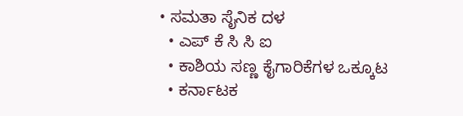• ಸಮತಾ ಸೈನಿಕ ದಳ
  • ಎಪ್ ಕೆ ಸಿ ಸಿ ಐ
  • ಕಾಶಿಯ ಸಣ್ಣ ಕೈಗಾರಿಕೆಗಳ ಒಕ್ಕೂಟ
  • ಕರ್ನಾಟಕ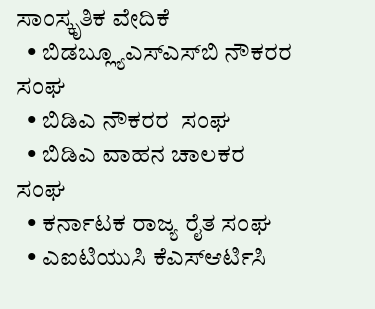ಸಾಂಸ್ಕೃತಿಕ ವೇದಿಕೆ
  • ಬಿಡಬ್ಲ್ಯೂಎಸ್‌ಎಸ್‌ಬಿ ನೌಕರರ ಸಂಘ
  • ಬಿಡಿಎ ನೌಕರರ  ಸಂಘ
  • ಬಿಡಿಎ ವಾಹನ ಚಾಲಕರ ಸಂಘ
  • ಕರ್ನಾಟಕ ರಾಜ್ಯ ರೈತ ಸಂಘ
  • ಎಐಟಿಯುಸಿ ಕೆಎಸ್ಆರ್ಟಿಸಿ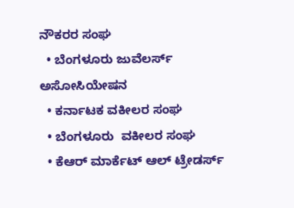ನೌಕರರ ಸಂಘ
  • ಬೆಂಗಳೂರು ಜುವೆಲರ್ಸ್ ಅಸೋಸಿಯೇಷನ
  • ಕರ್ನಾಟಕ ವಕೀಲರ ಸಂಘ
  • ಬೆಂಗಳೂರು  ವಕೀಲರ ಸಂಘ
  • ಕೆಆರ್ ಮಾರ್ಕೆಟ್ ಆಲ್ ಟ್ರೇಡರ್ಸ್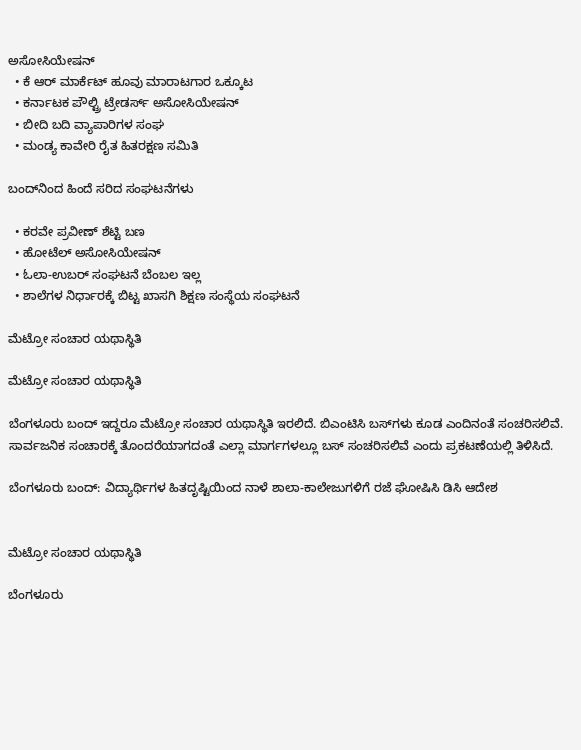ಅಸೋಸಿಯೇಷನ್
  • ಕೆ ಆರ್ ಮಾರ್ಕೆಟ್ ಹೂವು ಮಾರಾಟಗಾರ ಒಕ್ಕೂಟ
  • ಕರ್ನಾಟಕ ಪೌಲ್ಟ್ರಿ ಟ್ರೇಡರ್ಸ್ ಅಸೋಸಿಯೇಷನ್
  • ಬೀದಿ ಬದಿ ವ್ಯಾಪಾರಿಗಳ ಸಂಘ
  • ಮಂಡ್ಯ ಕಾವೇರಿ ರೈತ ಹಿತರಕ್ಷಣ ಸಮಿತಿ

ಬಂದ್‌ನಿಂದ ಹಿಂದೆ ಸರಿದ ಸಂಘಟನೆಗಳು

  • ಕರವೇ ಪ್ರವೀಣ್ ಶೆಟ್ಟಿ ಬಣ
  • ಹೋಟೆಲ್ ಅಸೋಸಿಯೇಷನ್
  • ಓಲಾ-ಉಬರ್ ಸಂಘಟನೆ ಬೆಂಬಲ ಇಲ್ಲ
  • ಶಾಲೆಗಳ ನಿರ್ಧಾರಕ್ಕೆ ಬಿಟ್ಟ ಖಾಸಗಿ ಶಿಕ್ಷಣ ಸಂಸ್ಥೆಯ ಸಂಘಟನೆ

ಮೆಟ್ರೋ ಸಂಚಾರ ಯಥಾಸ್ಥಿತಿ

ಮೆಟ್ರೋ ಸಂಚಾರ ಯಥಾಸ್ಥಿತಿ

ಬೆಂಗಳೂರು ಬಂದ್ ಇದ್ದರೂ ಮೆಟ್ರೋ ಸಂಚಾರ ಯಥಾಸ್ಥಿತಿ ಇರಲಿದೆ. ಬಿಎಂಟಿಸಿ ಬಸ್‌ಗಳು ಕೂಡ ಎಂದಿನಂತೆ ಸಂಚರಿಸಲಿವೆ. ಸಾರ್ವಜನಿಕ ಸಂಚಾರಕ್ಕೆ ತೊಂದರೆಯಾಗದಂತೆ ಎಲ್ಲಾ ಮಾರ್ಗಗಳಲ್ಲೂ ಬಸ್ ಸಂಚರಿಸಲಿವೆ ಎಂದು ಪ್ರಕಟಣೆಯಲ್ಲಿ ತಿಳಿಸಿದೆ.

ಬೆಂಗಳೂರು ಬಂದ್: ವಿದ್ಯಾರ್ಥಿಗಳ ಹಿತದೃಷ್ಟಿಯಿಂದ ನಾಳೆ ಶಾಲಾ-ಕಾಲೇಜುಗಳಿಗೆ ರಜೆ ಘೋಷಿಸಿ ಡಿಸಿ ಆದೇಶ


ಮೆಟ್ರೋ ಸಂಚಾರ ಯಥಾಸ್ಥಿತಿ

ಬೆಂಗಳೂರು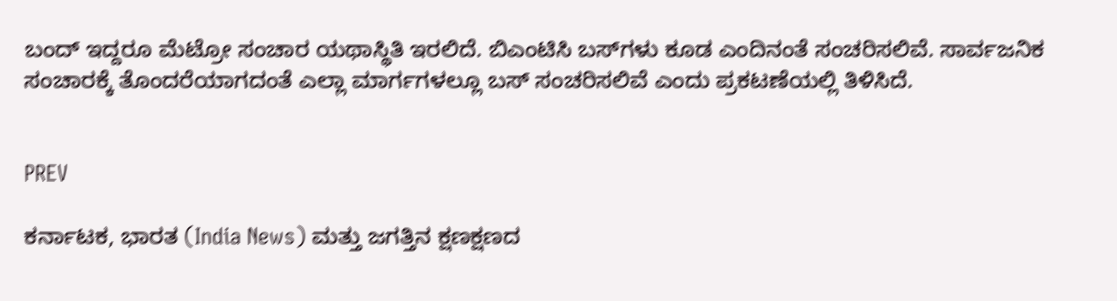ಬಂದ್ ಇದ್ದರೂ ಮೆಟ್ರೋ ಸಂಚಾರ ಯಥಾಸ್ಥಿತಿ ಇರಲಿದೆ. ಬಿಎಂಟಿಸಿ ಬಸ್‌ಗಳು ಕೂಡ ಎಂದಿನಂತೆ ಸಂಚರಿಸಲಿವೆ. ಸಾರ್ವಜನಿಕ ಸಂಚಾರಕ್ಕೆ ತೊಂದರೆಯಾಗದಂತೆ ಎಲ್ಲಾ ಮಾರ್ಗಗಳಲ್ಲೂ ಬಸ್ ಸಂಚರಿಸಲಿವೆ ಎಂದು ಪ್ರಕಟಣೆಯಲ್ಲಿ ತಿಳಿಸಿದೆ.


PREV

ಕರ್ನಾಟಕ, ಭಾರತ (India News) ಮತ್ತು ಜಗತ್ತಿನ ಕ್ಷಣಕ್ಷಣದ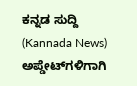ಕನ್ನಡ ಸುದ್ದಿ (Kannada News) ಅಪ್ಡೇಟ್‌ಗಳಿಗಾಗಿ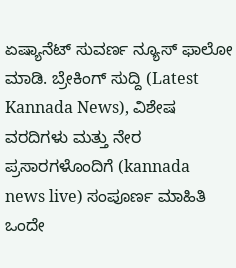ಏಷ್ಯಾನೆಟ್ ಸುವರ್ಣ ನ್ಯೂಸ್‌ ಫಾಲೋ ಮಾಡಿ. ಬ್ರೇಕಿಂಗ್ ಸುದ್ದಿ (Latest Kannada News), ವಿಶೇಷ ವರದಿಗಳು ಮತ್ತು ನೇರ ಪ್ರಸಾರಗಳೊಂದಿಗೆ (kannada news live) ಸಂಪೂರ್ಣ ಮಾಹಿತಿ ಒಂದೇ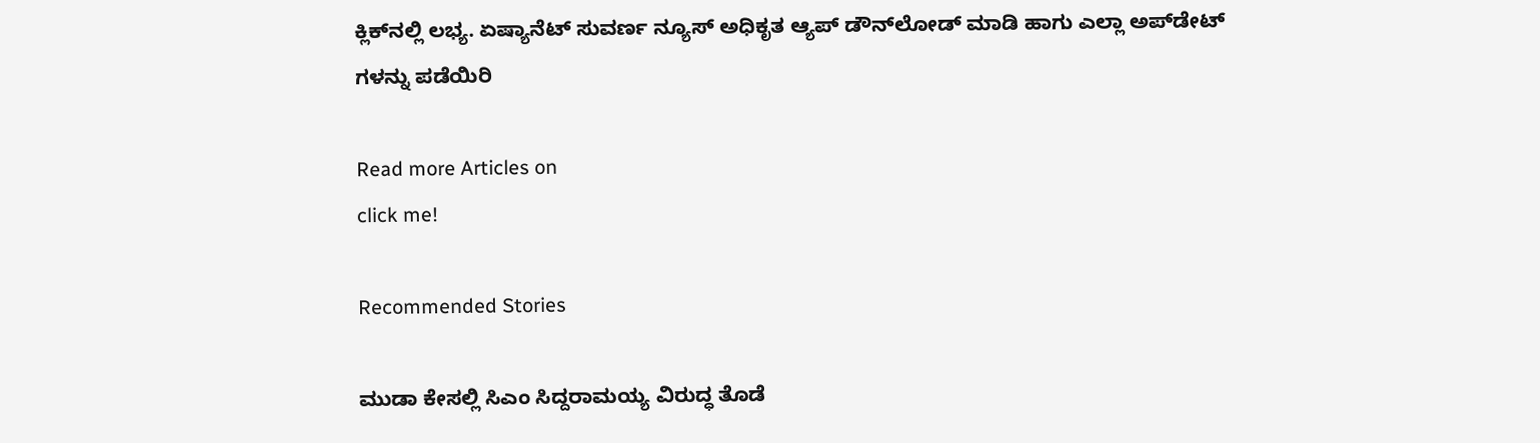ಕ್ಲಿಕ್‌ನಲ್ಲಿ ಲಭ್ಯ. ಏಷ್ಯಾನೆಟ್ ಸುವರ್ಣ ನ್ಯೂಸ್ ಅಧಿಕೃತ ಆ್ಯಪ್ ಡೌನ್‌ಲೋಡ್ ಮಾಡಿ ಹಾಗು ಎಲ್ಲಾ ಅಪ್‌ಡೇಟ್ ಗಳನ್ನು ಪಡೆಯಿರಿ

Read more Articles on
click me!

Recommended Stories

ಮುಡಾ ಕೇಸಲ್ಲಿ ಸಿಎಂ ಸಿದ್ದರಾಮಯ್ಯ ವಿರುದ್ಧ ತೊಡೆ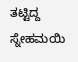ತಟ್ಟಿದ್ದ ಸ್ನೇಹಮಯಿ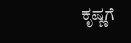ಕೃಷ್ಣಗೆ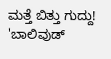ಮತ್ತೆ ಬಿತ್ತು ಗುದ್ದು!
'ಬಾಲಿವುಡ್‌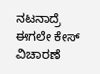ನಟನಾದ್ರೆ ಈಗಲೇ ಕೇಸ್‌ ವಿಚಾರಣೆ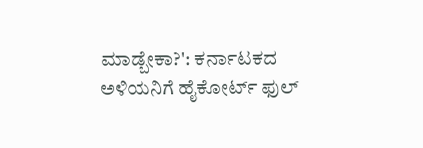ಮಾಡ್ಬೇಕಾ?': ಕರ್ನಾಟಕದ ಅಳಿಯನಿಗೆ ಹೈಕೋರ್ಟ್‌ ಫುಲ್‌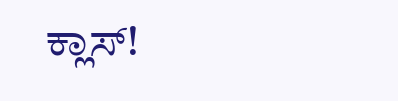ಕ್ಲಾಸ್‌!